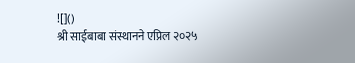![]()
श्री साईबाबा संस्थानने एप्रिल २०२५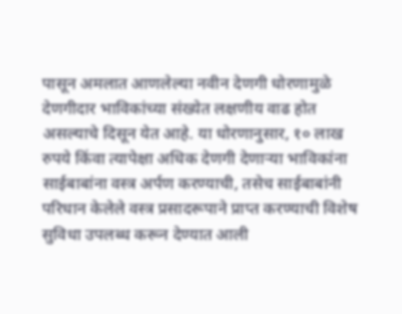पासून अमलात आणलेल्या नवीन देणगी धोरणामुळे देणगीदार भाविकांच्या संख्येत लक्षणीय वाढ होत असल्याचे दिसून येत आहे. या धोरणानुसार, १० लाख रुपये किंवा त्यापेक्षा अधिक देणगी देणाऱ्या भाविकांना साईबाबांना वस्त्र अर्पण करण्याची, तसेच साईबाबांनी परिधान केलेले वस्त्र प्रसादरूपाने प्राप्त करण्याची विशेष सुविधा उपलब्ध करून देण्यात आली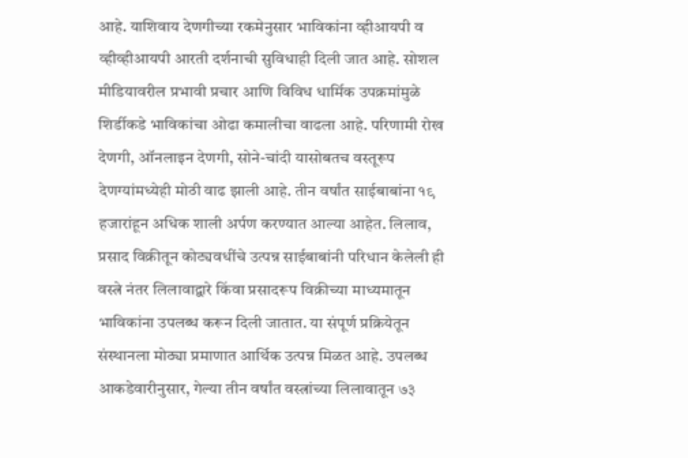आहे. याशिवाय देणगीच्या रकमेनुसार भाविकांना व्हीआयपी व व्हीव्हीआयपी आरती दर्शनाची सुविधाही दिली जात आहे. सोशल मीडियावरील प्रभावी प्रचार आणि विविध धार्मिक उपक्रमांमुळे शिर्डीकडे भाविकांचा ओढा कमालीचा वाढला आहे. परिणामी रोख देणगी, ऑनलाइन देणगी, सोने-चांदी यासोबतच वस्तूरूप देणग्यांमध्येही मोठी वाढ झाली आहे. तीन वर्षांत साईबाबांना १९ हजारांहून अधिक शाली अर्पण करण्यात आल्या आहेत. लिलाव, प्रसाद विक्रीतून कोट्यवधींचे उत्पन्न साईबाबांनी परिधान केलेली ही वस्त्रे नंतर लिलावाद्वारे किंवा प्रसादरूप विक्रीच्या माध्यमातून भाविकांना उपलब्ध करून दिली जातात. या संपूर्ण प्रक्रियेतून संस्थानला मोठ्या प्रमाणात आर्थिक उत्पन्न मिळत आहे. उपलब्ध आकडेवारीनुसार, गेल्या तीन वर्षांत वस्त्रांच्या लिलावातून ७३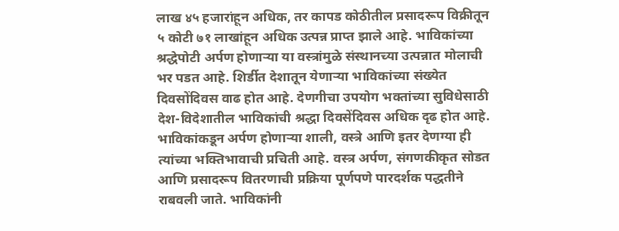लाख ४५ हजारांहून अधिक, तर कापड कोठीतील प्रसादरूप विक्रीतून ५ कोटी ७१ लाखांहून अधिक उत्पन्न प्राप्त झाले आहे. भाविकांच्या श्रद्धेपोटी अर्पण होणाऱ्या या वस्त्रांमुळे संस्थानच्या उत्पन्नात मोलाची भर पडत आहे. शिर्डीत देशातून येणाऱ्या भाविकांच्या संख्येत दिवसोंदिवस वाढ होत आहे. देणगीचा उपयोग भक्तांच्या सुविधेसाठी देश-विदेशातील भाविकांची श्रद्धा दिवसेंदिवस अधिक दृढ होत आहे. भाविकांकडून अर्पण होणाऱ्या शाली, वस्त्रे आणि इतर देणग्या ही त्यांच्या भक्तिभावाची प्रचिती आहे. वस्त्र अर्पण, संगणकीकृत सोडत आणि प्रसादरूप वितरणाची प्रक्रिया पूर्णपणे पारदर्शक पद्धतीने राबवली जाते. भाविकांनी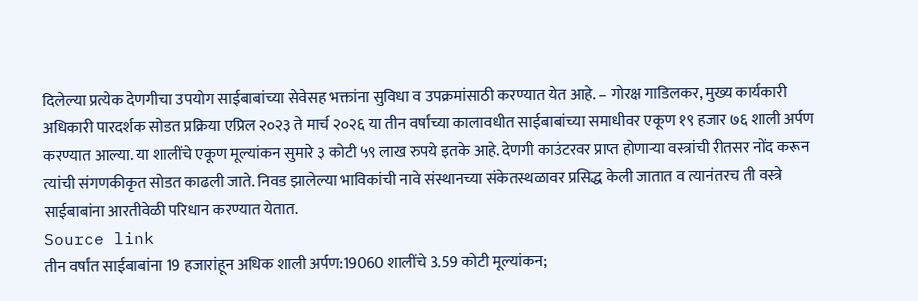दिलेल्या प्रत्येक देणगीचा उपयोग साईबाबांच्या सेवेसह भक्तांना सुविधा व उपक्रमांसाठी करण्यात येत आहे. – गोरक्ष गाडिलकर, मुख्य कार्यकारी अधिकारी पारदर्शक सोडत प्रक्रिया एप्रिल २०२३ ते मार्च २०२६ या तीन वर्षांच्या कालावधीत साईबाबांच्या समाधीवर एकूण १९ हजार ७६ शाली अर्पण करण्यात आल्या. या शालींचे एकूण मूल्यांकन सुमारे ३ कोटी ५९ लाख रुपये इतके आहे. देणगी काउंटरवर प्राप्त होणाऱ्या वस्त्रांची रीतसर नोंद करून त्यांची संगणकीकृत सोडत काढली जाते. निवड झालेल्या भाविकांची नावे संस्थानच्या संकेतस्थळावर प्रसिद्ध केली जातात व त्यानंतरच ती वस्त्रे साईबाबांना आरतीवेळी परिधान करण्यात येतात.
Source link
तीन वर्षांत साईबाबांना 19 हजारांहून अधिक शाली अर्पण:19060 शालींचे 3.59 कोटी मूल्यांकन;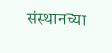संस्थानच्या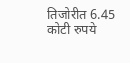तिजोरीत 6.45 कोटी रुपये